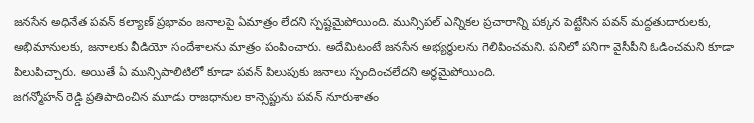జనసేన అధినేత పవన్ కల్యాణ్ ప్రభావం జనాలపై ఏమాత్రం లేదని స్పష్టమైపోయింది. మున్సిపల్ ఎన్నికల ప్రచారాన్ని పక్కన పెట్టేసిన పవన్ మద్దతుదారులకు, అభిమానులకు, జనాలకు వీడియో సందేశాలను మాత్రం పంపించారు. అదేమిటంటే జనసేన అభ్యర్ధులను గెలిపించమని. పనిలో పనిగా వైసీపీని ఓడించమని కూడా పిలుపిచ్చారు. అయితే ఏ మున్సిపాలిటిలో కూడా పవన్ పిలుపుకు జనాలు స్పందించలేదని అర్ధమైపోయింది.
జగన్మోహన్ రెడ్డి ప్రతిపాదించిన మూడు రాజధానుల కాన్సెప్టును పవన్ నూరుశాతం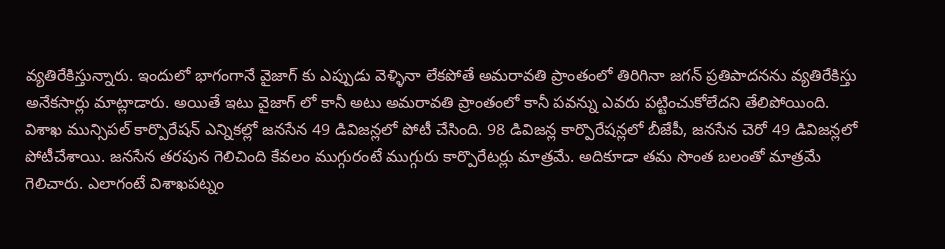వ్యతిరేకిస్తున్నారు. ఇందులో భాగంగానే వైజాగ్ కు ఎప్పుడు వెళ్ళినా లేకపోతే అమరావతి ప్రాంతంలో తిరిగినా జగన్ ప్రతిపాదనను వ్యతిరేకిస్తు అనేకసార్లు మాట్లాడారు. అయితే ఇటు వైజాగ్ లో కానీ అటు అమరావతి ప్రాంతంలో కానీ పవన్ను ఎవరు పట్టించుకోలేదని తేలిపోయింది.
విశాఖ మున్సిపల్ కార్పొరేషన్ ఎన్నికల్లో జనసేన 49 డివిజన్లలో పోటీ చేసింది. 98 డివిజన్ల కార్పొరేషన్లలో బీజేపీ, జనసేన చెరో 49 డివిజన్లలో పోటీచేశాయి. జనసేన తరపున గెలిచింది కేవలం ముగ్గురంటే ముగ్గురు కార్పొరేటర్లు మాత్రమే. అదికూడా తమ సొంత బలంతో మాత్రమే గెలిచారు. ఎలాగంటే విశాఖపట్నం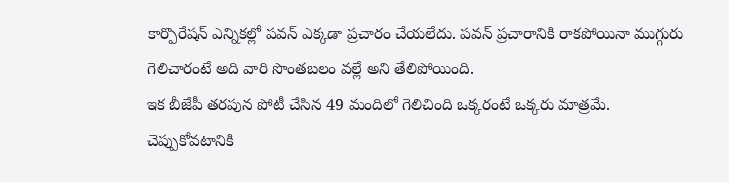కార్పొరేషన్ ఎన్నికల్లో పవన్ ఎక్కడా ప్రచారం చేయలేదు. పవన్ ప్రచారానికి రాకపోయినా ముగ్గురు గెలిచారంటే అది వారి సొంతబలం వల్లే అని తేలిపోయింది.
ఇక బీజేపీ తరపున పోటీ చేసిన 49 మందిలో గెలిచింది ఒక్కరంటే ఒక్కరు మాత్రమే. చెప్పుకోవటానికి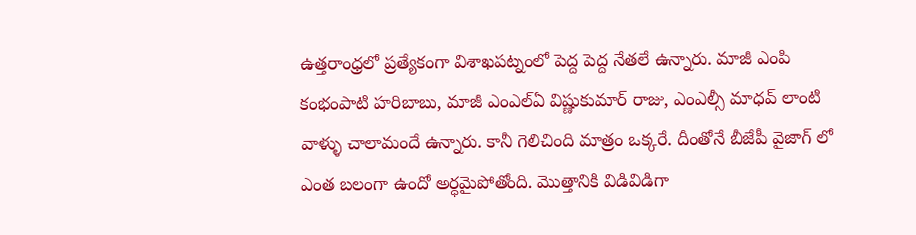ఉత్తరాంధ్రలో ప్రత్యేకంగా విశాఖపట్నంలో పెద్ద పెద్ద నేతలే ఉన్నారు. మాజీ ఎంపి కంభంపాటి హరిబాబు, మాజీ ఎంఎల్ఏ విష్ణుకుమార్ రాజు, ఎంఎల్సీ మాధవ్ లాంటి వాళ్ళు చాలామందే ఉన్నారు. కానీ గెలిచింది మాత్రం ఒక్కరే. దీంతోనే బీజేపీ వైజాగ్ లో ఎంత బలంగా ఉందో అర్ధమైపోతోంది. మొత్తానికి విడివిడిగా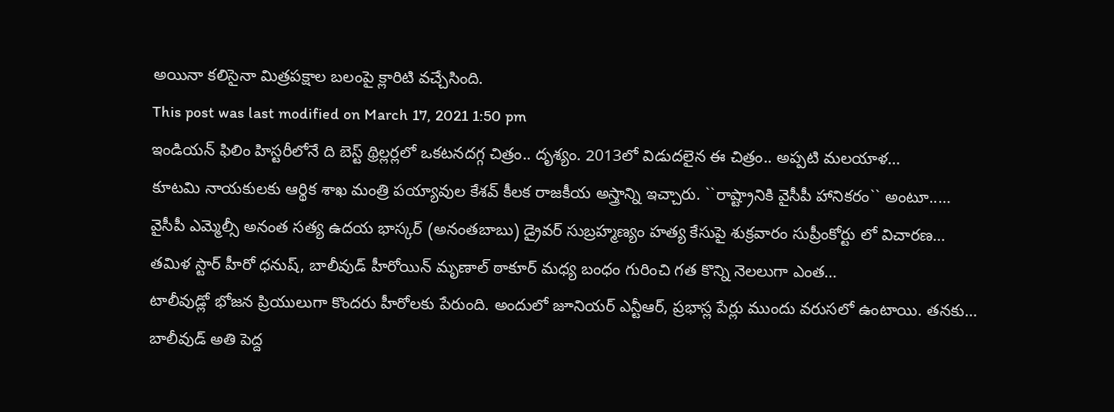అయినా కలిసైనా మిత్రపక్షాల బలంపై క్లారిటి వచ్చేసింది.
This post was last modified on March 17, 2021 1:50 pm
ఇండియన్ ఫిలిం హిస్టరీలోనే ది బెస్ట్ థ్రిల్లర్లలో ఒకటనదగ్గ చిత్రం.. దృశ్యం. 2013లో విడుదలైన ఈ చిత్రం.. అప్పటి మలయాళ…
కూటమి నాయకులకు ఆర్థిక శాఖ మంత్రి పయ్యావుల కేశవ్ కీలక రాజకీయ అస్త్రాన్ని ఇచ్చారు. ``రాష్ట్రానికి వైసీపీ హానికరం`` అంటూ..…
వైసీపీ ఎమ్మెల్సీ అనంత సత్య ఉదయ భాస్కర్ (అనంతబాబు) డ్రైవర్ సుబ్రహ్మణ్యం హత్య కేసుపై శుక్రవారం సుప్రీంకోర్టు లో విచారణ…
తమిళ స్టార్ హీరో ధనుష్, బాలీవుడ్ హీరోయిన్ మృణాల్ ఠాకూర్ మధ్య బంధం గురించి గత కొన్ని నెలలుగా ఎంత…
టాలీవుడ్లో భోజన ప్రియులుగా కొందరు హీరోలకు పేరుంది. అందులో జూనియర్ ఎన్టీఆర్, ప్రభాస్ల పేర్లు ముందు వరుసలో ఉంటాయి. తనకు…
బాలీవుడ్ అతి పెద్ద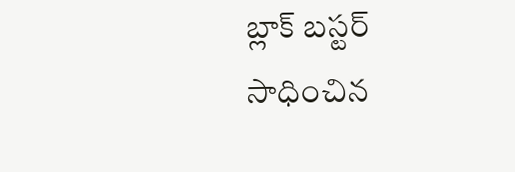బ్లాక్ బస్టర్ సాధించిన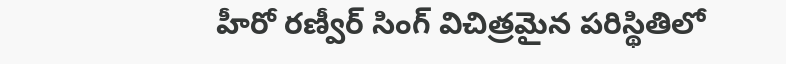హీరో రణ్వీర్ సింగ్ విచిత్రమైన పరిస్థితిలో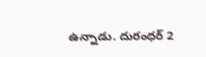ఉన్నాడు. దురంధర్ 2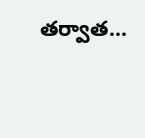తర్వాత…